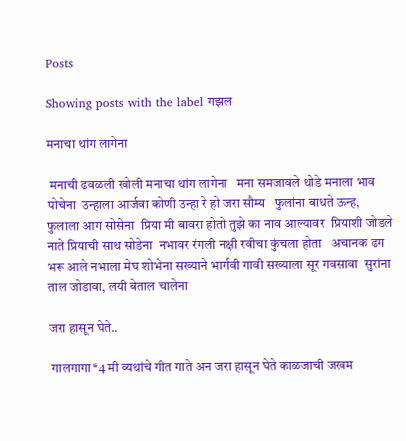Posts

Showing posts with the label गझल

मनाचा थांग लागेना

 मनाची ढवळली खोली मनाचा थांग लागेना   मना समजावले थोडे मनाला भाव पोचेना  उन्हाला आर्जवा कोणी उन्हा रे हो जरा सौम्य   फुलांना बाधते ऊन्ह, फुलाला आग सोसेना  प्रिया मी बावरा होतो तुझे का नाव आल्यावर  प्रियाशी जोडले नाते प्रियाची साथ सोडेना  नभावर रंगली नक्षी रवीचा कुंचला होता   अचानक ढग भरू आले नभाला मेघ शोभेना सख्याने भार्गवी गावी सख्याला सूर गवसावा  सुरांना ताल जोडावा, लयी बेताल चालेना

जरा हासून घेते..

 गालगागा*4 मी व्यथांचे गीत गाते अन जरा हासून घेते काळजाची जखम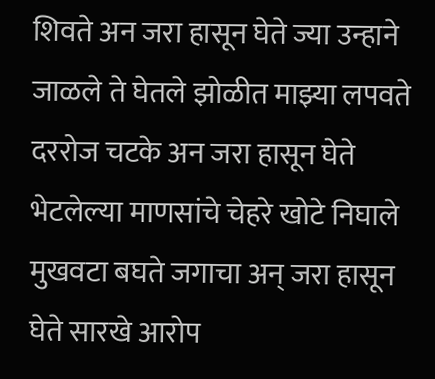शिवते अन जरा हासून घेते ज्या उन्हाने जाळले ते घेतले झोळीत माझ्या लपवते दररोज चटके अन जरा हासून घेते भेटलेल्या माणसांचे चेहरे खोटे निघाले मुखवटा बघते जगाचा अन् जरा हासून घेते सारखे आरोप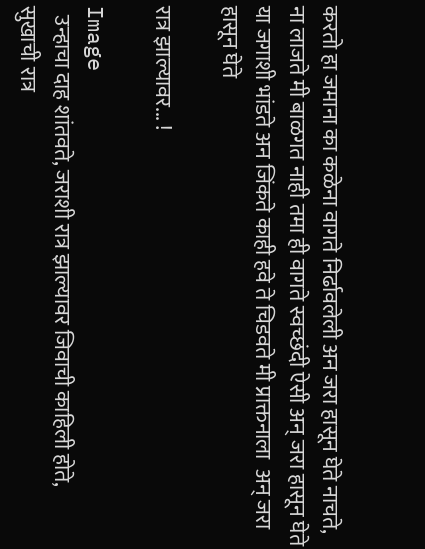करतो हा जमाना का कळेना वागते निर्ढावलेली अन जरा हासून घेते नाचते, ना लाजते मी बाळगत नाही तमा ही वागते स्वच्छंदी ऐसी अन् जरा हासून घेते या जगाशी भांडते अन जिंकते काही हवे‌ ते चिडवते मी प्राक्तनाला  अन् जरा हासून घेते

रात्र झाल्यावर... !

Image
  उन्हाचा दाह शांतवते, जराशी रात्र झाल्यावर जिवाची काहिली होते, सुखाची रात्र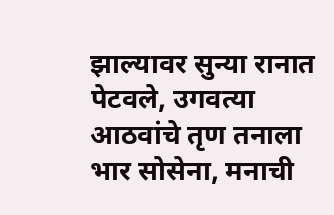झाल्यावर सुन्या रानात पेटवले, उगवत्या आठवांचे तृण तनाला भार सोसेना, मनाची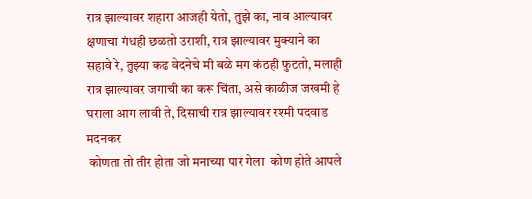रात्र झाल्यावर शहारा आजही येतो, तुझे का, नाव आल्यावर क्षणाचा गंधही छळतो उराशी, रात्र झाल्यावर मुक्याने का सहावे रे, तुझ्या कढ वेदनेचे मी बळे मग कंठही फुटतो, मलाही रात्र झाल्यावर जगाची का करू चिंता, असे काळीज जखमी हे घराला आग लावी ते, दिसाची रात्र झाल्यावर रश्मी पदवाड मदनकर
 कोणता तो तीर होता जो मनाच्या पार गेला  कोण होते आपले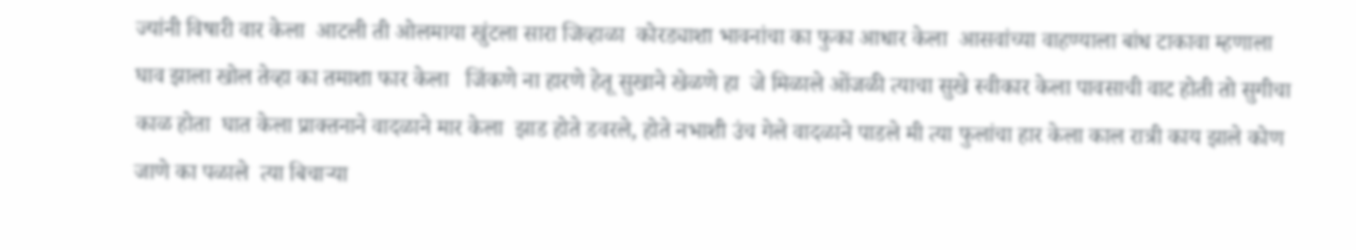ज्यांनी विषारी वार केला  आटली ती ओलमाया खुंटला सारा जिव्हाळा  कोरड्याशा भावनांचा का फुका आधार केला  आसवांच्या वाहण्याला बांध टाकावा म्हणाला  घाव झाला खोल तेव्हा का तमाशा फार केला   जिंकणे ना हारणे हेतू सुखाने खेळणे हा  जे मिळाले ओंजळी त्याचा सुखे स्वीकार केला पावसाची वाट होती तो सुगीचा काळ होता  घात केला प्राक्तनाने वादळाने मार केला  झाड होते डवरले, होते नभाशी उंच गेले वादळाने पाडले मी त्या फुलांचा हार केला काल रात्री काय झाले कोण जाणे का पळाले  त्या बिचाऱ्या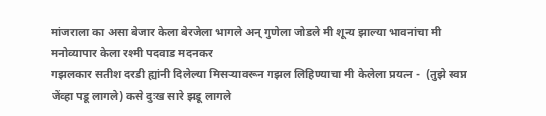मांजराला का असा बेजार केला बेरजेला भागले अन् गुणेला जोडले मी शून्य झाल्या भावनांचा मी मनोव्यापार केला रश्मी पदवाड मदनकर
गझलकार सतीश दरडी ह्यांनी दिलेल्या मिसऱ्यावरून गझल लिहिण्याचा मी केलेला प्रयत्न -  (तुझे स्वप्न जेंव्हा पडू लागले) कसे दुःख सारे झडू लागले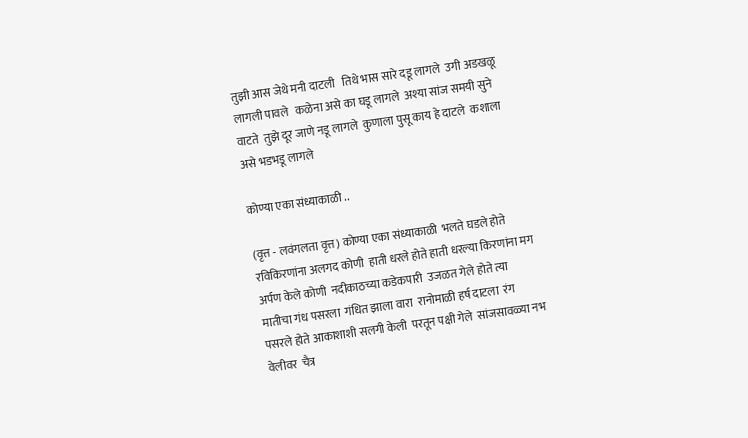तुझी आस जेथे मनी दाटली   तिथे भास सारे दडू लागले  उगी अडखळू लागली पावले   कळेना असे का घडू लागले  अश्या सांज समयी सुने वाटते  तुझे दूर जाणे नडू लागले  कुणाला पुसू काय हे दाटले  कशाला असे भडभडू लागले

कोण्या एका संध्याकाळी ..

(वृत्त - लवंगलता वृत्त) कोण्या एका संध्याकाळी  भलते घडले होते  रविकिरणांना अलगद कोणी  हाती धरले होते हाती धरल्या किरणांना मग  अर्पण केले कोणी  नदीकाठच्या कडेकपारी  उजळत गेले होते त्या मातीचा गंध पसरला  गंधित झाला वारा  रानोमाळी हर्ष दाटला  रंग पसरले होते आकाशाशी सलगी केली  परतून पक्षी गेले  सांजसावळ्या नभ वेलीवर  चैत्र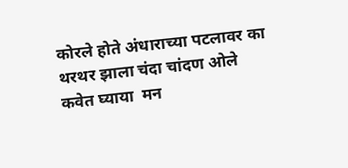कोरले होते अंधाराच्या पटलावर का  थरथर झाला चंदा चांदण ओले कवेत घ्याया  मन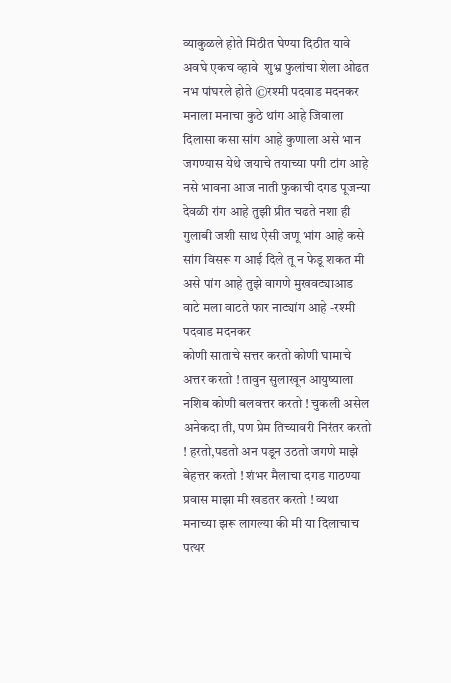व्याकुळले होते मिठीत घेण्या दिठीत यावे  अवघे एकच व्हावे  शुभ्र फुलांचा शेला ओढत  नभ पांघरले होते ©रश्मी पदवाड मदनकर
मनाला मनाचा कुठे थांग आहे जिवाला दिलासा कसा सांग आहे कुणाला असे भान जगण्यास येथे जयाचे तयाच्या पगी टांग आहे नसे भावना आज नाती फुकाची दगड पूजन्या देवळी रांग आहे तुझी प्रीत चढते नशा ही गुलाबी जशी साथ ऐसी जणू भांग आहे कसे सांग विसरू ग आई दिले तू न फेडू शकत मी असे पांग आहे तुझे वागणे मुखवट्याआड वाटे मला वाटते फार नाट्यांग आहे -रश्मी पदवाड मदनकर
कोणी साताचे सत्तर करतो कोणी घामाचे अत्तर करतो ! तावुन सुलाखून आयुष्याला नशिब कोणी बलवत्तर करतो ! चुकली असेल अनेकदा ती, पण प्रेम तिच्यावरी निरंतर करतो ! हरतो,पडतो अन पडून उठतो जगणे माझे बेहत्तर करतो ! शंभर मैलाचा दगड गाठण्या प्रवास माझा मी खडतर करतो ! व्यथा मनाच्या झरू लागल्या की मी या दिलाचाच पत्थर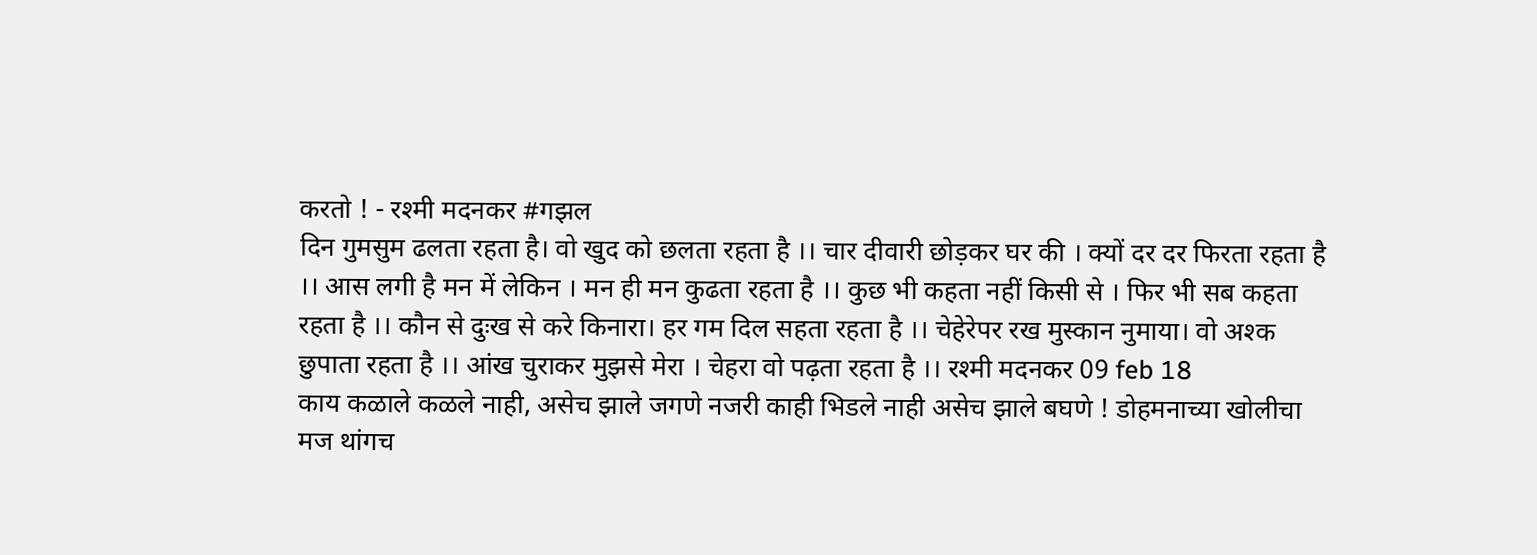करतो ! - रश्मी मदनकर #गझल
दिन गुमसुम ढलता रहता है। वो खुद को छलता रहता है ।। चार दीवारी छोड़कर घर की । क्यों दर दर फिरता रहता है ।। आस लगी है मन में लेकिन । मन ही मन कुढता रहता है ।। कुछ भी कहता नहीं किसी से । फिर भी सब कहता रहता है ।। कौन से दुःख से करे किनारा। हर गम दिल सहता रहता है ।। चेहेरेपर रख मुस्कान नुमाया। वो अश्क छुपाता रहता है ।। आंख चुराकर मुझसे मेरा । चेहरा वो पढ़ता रहता है ।। रश्मी मदनकर 09 feb 18
काय कळाले कळले नाही, असेच झाले जगणे नजरी काही भिडले नाही असेच झाले बघणे ! डोहमनाच्या खोलीचा मज थांगच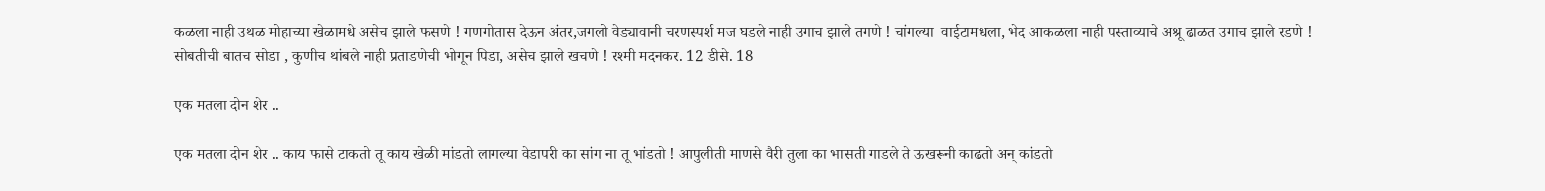कळला नाही उथळ मोहाच्या खेळामधे असेच झाले फसणे ! गणगोतास देऊन अंतर,जगलो वेड्यावानी चरणस्पर्श मज घडले नाही उगाच झाले तगणे ! चांगल्या  वाईटामधला, भेद आकळला नाही पस्ताव्याचे अश्रू ढाळत उगाच झाले रडणे ! सोबतीची बातच सोडा , कुणीच थांबले नाही प्रताडणेची भोगून पिडा, असेच झाले खचणे ! रश्मी मदनकर. 12 डीसे. 18

एक मतला दोन शेर ..

एक मतला दोन शेर .. काय फासे टाकतो तू काय खेळी मांडतो लागल्या वेडापरी का सांग ना तू भांडतो ! आपुलीती माणसे वैरी तुला का भासती गाडले ते ऊखरूनी काढतो अन् कांडतो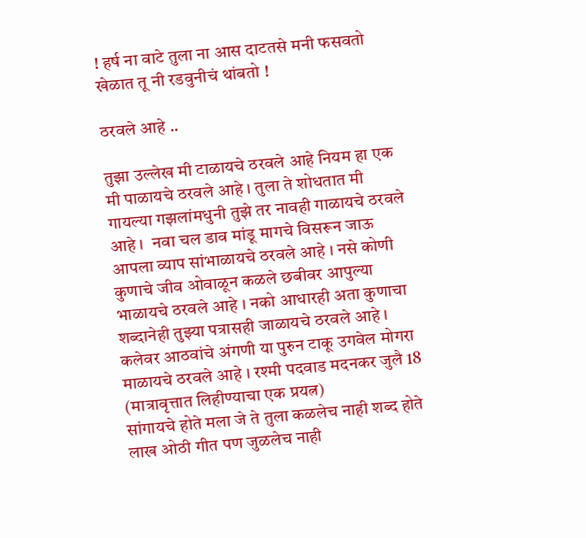! हर्ष ना वाटे तुला ना आस दाटतसे मनी फसवतो खेळात तू नी रडवुनीचं थांबतो !

ठरवले आहे ..

तुझा उल्लेख मी टाळायचे ठरवले आहे नियम हा एक मी पाळायचे ठरवले आहे । तुला ते शोधतात मी गायल्या गझलांमधुनी तुझे तर नावही गाळायचे ठरवले आहे ।  नवा चल डाव मांडू मागचे विसरून जाऊ आपला व्याप सांभाळायचे ठरवले आहे । नसे कोणी कुणाचे जीव ओवाळून कळले छबीवर आपुल्या भाळायचे ठरवले आहे । नको आधारही अता कुणाचा शब्दानेही तुझ्या पत्रासही जाळायचे ठरवले आहे । कलेवर आठवांचे अंगणी या पुरुन टाकू उगवेल मोगरा माळायचे ठरवले आहे । रश्मी पदवाड मदनकर जुलै 18 (मात्रावृत्तात लिहीण्याचा एक प्रयत्न)
सांगायचे होते मला जे ते तुला कळलेच नाही शब्द होते लाख ओठी गीत पण जुळलेच नाही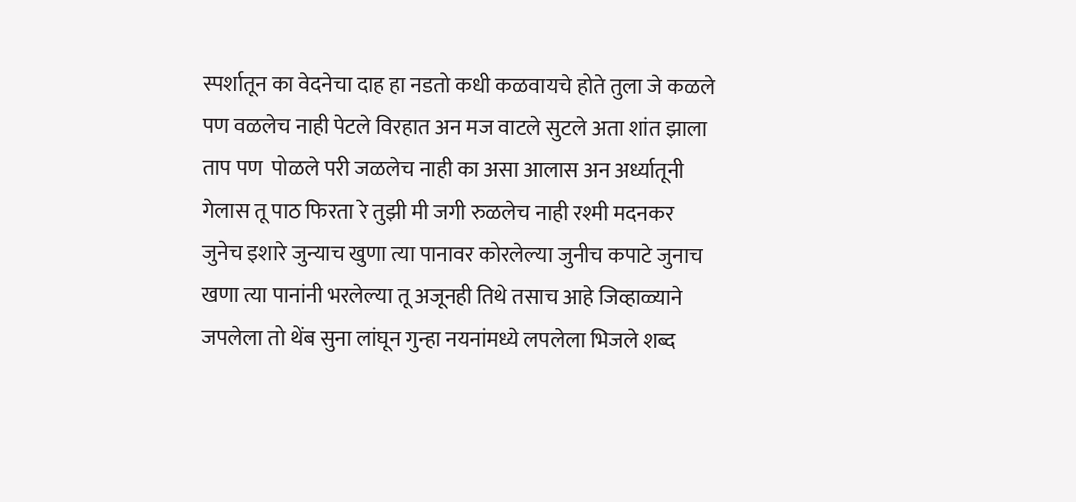स्पर्शातून का वेदनेचा दाह हा नडतो कधी कळवायचे होते तुला जे कळले पण वळलेच नाही पेटले विरहात अन मज वाटले सुटले अता शांत झाला ताप पण  पोळले परी जळलेच नाही का असा आलास अन अर्ध्यातूनी गेलास तू पाठ फिरता रे तुझी मी जगी रुळलेच नाही रश्मी मदनकर
जुनेच इशारे जुन्याच खुणा त्या पानावर कोरलेल्या जुनीच कपाटे जुनाच खणा त्या पानांनी भरलेल्या तू अजूनही तिथे तसाच आहे जिव्हाळ्याने जपलेला तो थेंब सुना लांघून गुन्हा नयनांमध्ये लपलेला भिजले शब्द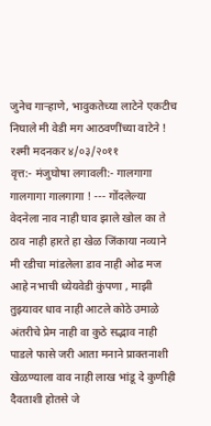जुनेच गाऱ्हाणे, भावुकतेच्या लाटेने एकटीच निघाले मी वेडी मग आठवणींच्या वाटेने ! रश्मी मदनकर ४/०३/२०११
वृत्त:- मंजुघोषा लगावली:- गालगागा गालगागा गालगागा ! --- गोंदलेल्या वेदनेला नाव नाही घाव झाले खोल का ते ठाव नाही हारते हा खेळ जिंकाया नव्याने मी रडीचा मांडलेला डाव नाही ओढ मज आहे नभाची ध्येयवेडी कुंपणा , माझी तुझ्यावर धाव नाही आटले कोठे उमाळे अंतरीचे प्रेम नाही वा कुठे सद्भाव नाही पाडले फासे जरी आता मनाने प्राक्तनाशी खेळण्याला वाव नाही लाख भांडू दे कुणीही दैवताशी होतसे जे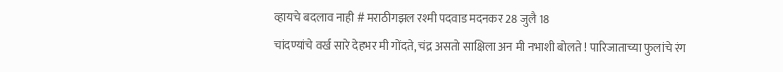व्हायचे बदलाव नाही # मराठीगझल रश्मी पदवाड मदनकर 28 जुलै 18
चांदण्यांचे वर्ख सारे देहभर मी गोंदते, चंद्र असतो साक्षिला अन मी नभाशी बोलते ! पारिजाताच्या फुलांचे रंग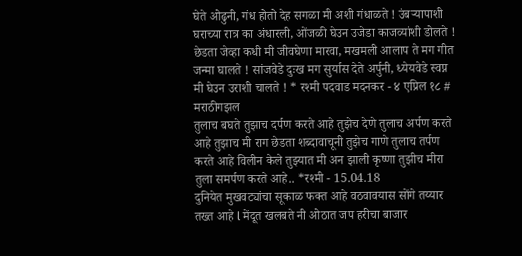घेते ओढुनी, गंध होतो देह सगळा मी अशी गंधाळते ! उंबऱ्यापाशी घराच्या रात्र का अंधारली, ओंजळी घेउन उजेडा काजव्यांशी डोलते ! छेडता जेव्हा कधी मी जीवघेणा मारवा, मखमली आलाप ते मग गीत जन्मा घालते ! सांजवेडे दुःख मग सुर्यास देते अर्पुनी, ध्येयवेडे स्वप्न मी घेउन उराशी चालते ! * रश्मी पदवाड मदनकर - ४ एप्रिल १८ # मराठीगझल
तुलाच बघते तुझाच दर्पण करते आहे तुझेच देणे तुलाच अर्पण करते आहे तुझाच मी राग छेडता शब्दावाचूनी तुझेच गाणे तुलाच तर्पण करते आहे विलीन केले तुझ्यात मी अन झाली कृष्णा तुझीच मीरा तुला समर्पण करते आहे.. *रश्मी - 15.04.18
दुनियेत मुखवट्यांचा सूकाळ फक्त आहे वठवावयास सोंगे तय्यार तख्त आहे l मेंदूत खलबते नी ओठात जप हरीचा बाजार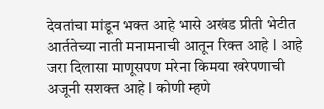देवतांचा मांडून भक्त आहे भासे अखंड प्रीती भेटीत आर्ततेच्या नाती मनामनाची आतून रिक्त आहे l आहे जरा दिलासा माणूसपण मरेना किमया खरेपणाची अजूनी सशक्त आहे l कोणी म्हणे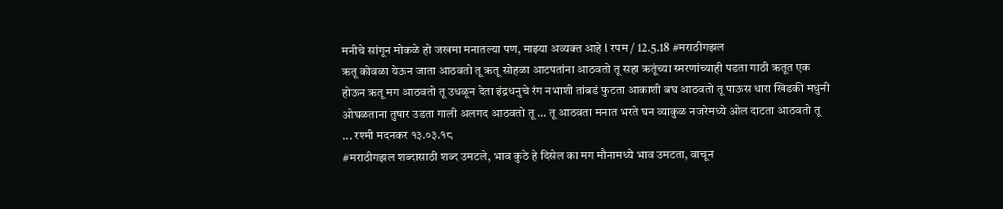मनीचे सांगून मोकळे हो जखमा मनातल्या पण, माझ्या अव्यक्त आहे l रपम / 12.5.18 #मराठीगझल
ऋतू कोवळा येऊन जाता आठवतो तू ऋतू सोहळा आटपतांना आठवतो तू सहा ऋतूंच्या स्मरणांच्याही पडता गाठी ऋतूत एक होऊन ऋतू मग आठवतो तू उधळून देता इंद्रधनुचे रंग नभाशी तांबडं फुटता आकाशी बघ आठवतो तू पाऊस धारा खिडकी मधुनी ओघळताना तुषार उडता गाली अलगद आठवतो तू ... तू आठवता मनात भरते घन व्याकुळ नजरेमध्ये ओल दाटता आठवतो तू   ... रश्मी मदनकर १३.०३.१८
#मराठीगझल शब्दासाठी शब्द उमटले, भाव कुठे हे दिसेल का मग मौनामध्ये भाव उमटता, वाचून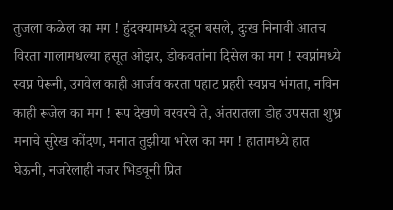तुजला कळेल का मग ! हुंदक्यामध्ये दडून बसले, दुःख निनावी आतच विरता गालामधल्या हसूत ओझर, डोकवतांना दिसेल का मग ! स्वप्नांमध्ये स्वप्न पेरूनी, उगवेल काही आर्जव करता पहाट प्रहरी स्वप्नच भंगता, नविन काही रूजेल का मग ! रूप देखणे वरवरचे ते, अंतरातला डोह उपसता शुभ्र मनाचे सुरेख कोंदण, मनात तुझीया भरेल का मग ! हातामध्ये हात घेऊनी, नजरेलाही नजर भिडवूनी प्रित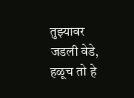तुझ्यावर जडली वेडे, हळूच तो हे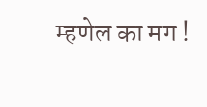म्हणेल का मग !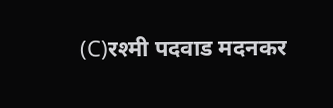(C)रश्मी पदवाड मदनकर